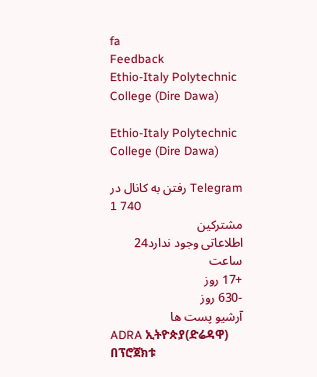fa
Feedback
Ethio-Italy Polytechnic College (Dire Dawa)

Ethio-Italy Polytechnic College (Dire Dawa)

رفتن به کانال در Telegram
1 740
مشترکین
اطلاعاتی وجود ندارد24 ساعت
+17 روز
-630 روز
آرشیو پست ها
ADRA ኢትዮጵያ(ድሬዳዋ) በፕሮጀክቱ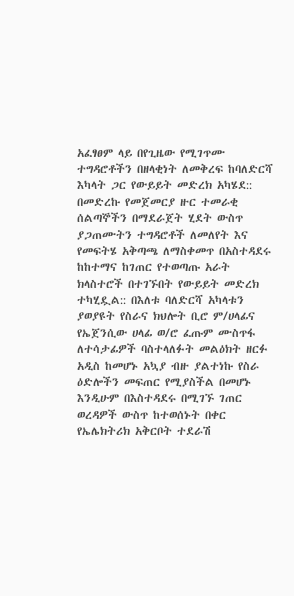አፈፃፀም ላይ በየጊዜው የሚገጥሙ ተግዳሮቶችን በዘላቂነት ለመቅረፍ ከባለድርሻ እካላት ጋር የውይይት መድረክ አካሄደ:: በመድረኩ የመጀመርያ ዙር ተመራቂ ሰልጣኞችን በማደራጀት ሂደት ውስጥ ያጋጠሙትን ተግዳሮቶች ለመለየት እና የመፍትሄ አቅጣጫ ለማስቀመጥ በአስተዳደሩ ከከተማና ከገጠር የተወጣጡ አራት ክላስተሮች በተገኙበት የውይይት መድረክ ተካሂዷል:: በእለቱ ባለድርሻ አካላቱን ያወያዩት የስራና ክህሎት ቢሮ ም/ሀላፊና የኤጀንሲው ሀላፊ ወ/ሮ ፈጡም ሙስጥፋ ለተሳታፊዎች ባስተላለፉት መልዕክት ዘርፉ አዲስ ከመሆኑ አኳያ ብዙ ያልተነኩ የስራ ዕድሎችን መፍጠር የሚያስችል በመሆኑ እንዲሁም በእስተዳደሩ በሚገኙ ገጠር ወረዳዎች ውስጥ ከተወሰኑት በቀር የኤሌክትሪክ አቅርቦት ተደራሽ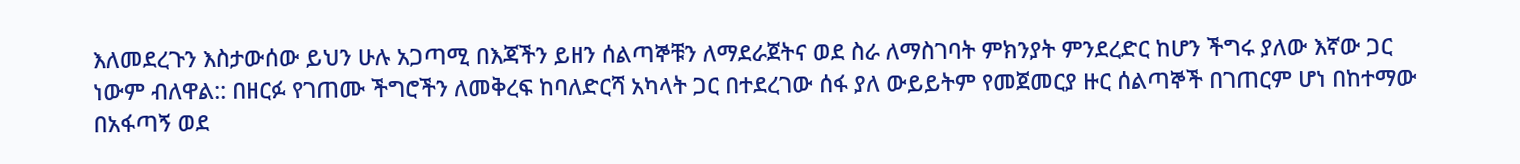እለመደረጉን እስታውሰው ይህን ሁሉ አጋጣሚ በእጃችን ይዘን ሰልጣኞቹን ለማደራጀትና ወደ ስራ ለማስገባት ምክንያት ምንደረድር ከሆን ችግሩ ያለው እኛው ጋር ነውም ብለዋል:: በዘርፉ የገጠሙ ችግሮችን ለመቅረፍ ከባለድርሻ አካላት ጋር በተደረገው ሰፋ ያለ ውይይትም የመጀመርያ ዙር ሰልጣኞች በገጠርም ሆነ በከተማው በአፋጣኝ ወደ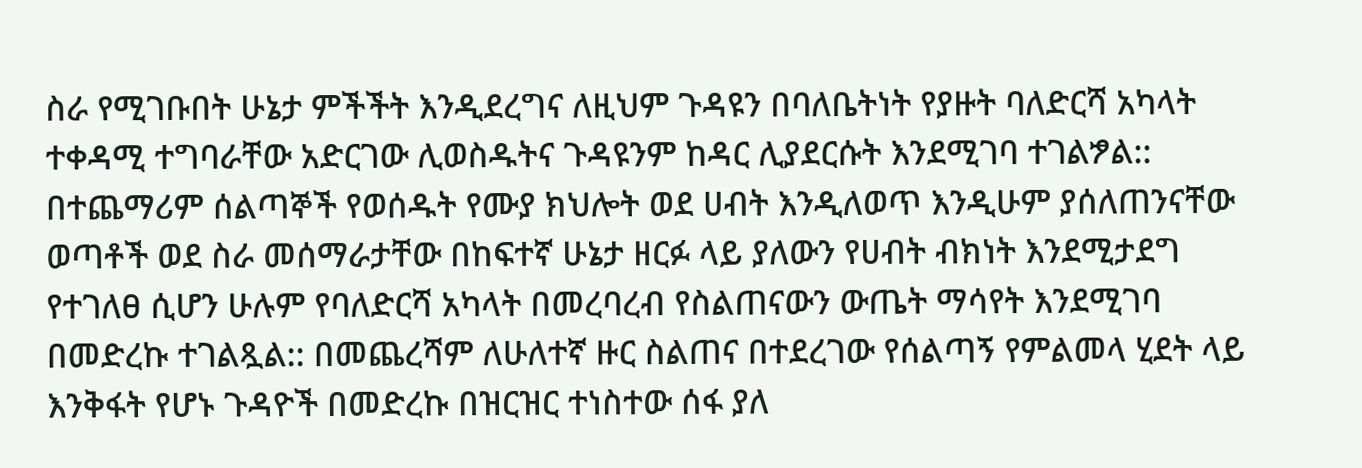ስራ የሚገቡበት ሁኔታ ምችችት እንዲደረግና ለዚህም ጉዳዩን በባለቤትነት የያዙት ባለድርሻ አካላት ተቀዳሚ ተግባራቸው አድርገው ሊወስዱትና ጉዳዩንም ከዳር ሊያደርሱት እንደሚገባ ተገልፇል:: በተጨማሪም ሰልጣኞች የወሰዱት የሙያ ክህሎት ወደ ሀብት እንዲለወጥ እንዲሁም ያሰለጠንናቸው ወጣቶች ወደ ስራ መሰማራታቸው በከፍተኛ ሁኔታ ዘርፉ ላይ ያለውን የሀብት ብክነት እንደሚታደግ የተገለፀ ሲሆን ሁሉም የባለድርሻ አካላት በመረባረብ የስልጠናውን ውጤት ማሳየት እንደሚገባ በመድረኩ ተገልጿል:: በመጨረሻም ለሁለተኛ ዙር ስልጠና በተደረገው የሰልጣኝ የምልመላ ሂደት ላይ እንቅፋት የሆኑ ጉዳዮች በመድረኩ በዝርዝር ተነስተው ሰፋ ያለ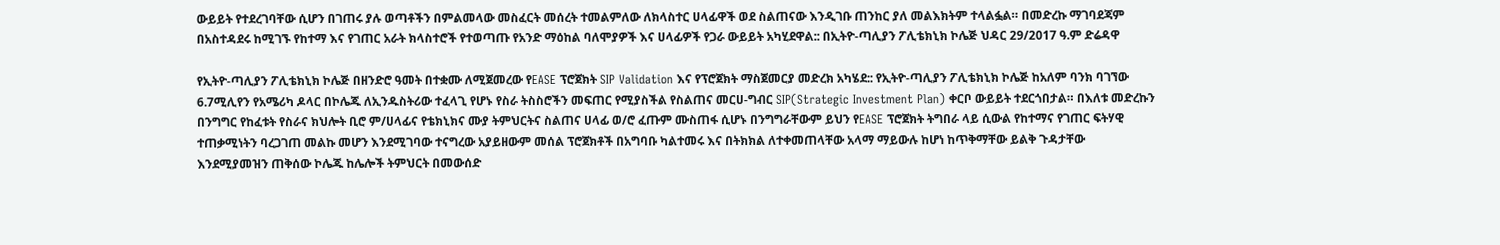ውይይት የተደረገባቸው ሲሆን በገጠሩ ያሉ ወጣቶችን በምልመላው መስፈርት መሰረት ተመልምለው ለክላስተር ሀላፊዋች ወደ ስልጠናው እንዲገቡ ጠንከር ያለ መልእክትም ተላልፏል። በመድረኩ ማገባደጃም በአስተዳደሩ ከሚገኙ የከተማ እና የገጠር አራት ክላስተሮች የተወጣጡ የአንድ ማዕከል ባለሞያዎች እና ሀላፊዎች የጋራ ውይይት አካሂደዋል:: በኢትዮ-ጣሊያን ፖሊቴክኒክ ኮሌጅ ህዳር 29/2017 ዓ.ም ድሬዳዋ

የኢትዮ-ጣሊያን ፖሊቴክኒክ ኮሌጅ በዘንድሮ ዓመት በተቋሙ ለሚጀመረው የEASE ፕሮጀክት SIP Validation እና የፕሮጀክት ማስጀመርያ መድረክ አካሄደ:: የኢትዮ-ጣሊያን ፖሊቴክኒክ ኮሌጅ ከአለም ባንክ ባገኘው 6.7ሚሊየን የአሜሪካ ዶላር በኮሌጁ ለኢንዱስትሪው ተፈላጊ የሆኑ የስራ ትስስሮችን መፍጠር የሚያስችል የስልጠና መርሀ-ግብር SIP(Strategic Investment Plan) ቀርቦ ውይይት ተደርጎበታል። በእለቱ መድረኩን በንግግር የከፈቱት የስራና ክህሎት ቢሮ ም/ሀላፊና የቴክኒክና ሙያ ትምህርትና ስልጠና ሀላፊ ወ/ሮ ፈጡም ሙስጠፋ ሲሆኑ በንግግራቸውም ይህን የEASE ፕሮጀክት ትግበራ ላይ ሲውል የከተማና የገጠር ፍትሃዊ ተጠቃሚነትን ባረጋገጠ መልኩ መሆን እንደሚገባው ተናግረው አያይዘውም መሰል ፕሮጀክቶች በአግባቡ ካልተመሩ እና በትክክል ለተቀመጠላቸው አላማ ማይውሉ ከሆነ ከጥቅማቸው ይልቅ ጉዳታቸው እንደሚያመዝን ጠቅሰው ኮሌጁ ከሌሎች ትምህርት በመውሰድ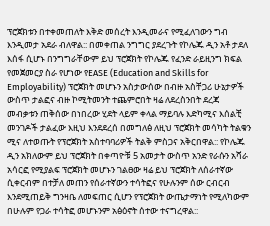ፕሮጀክቱን በተቀመጠለት እቅድ መሰረት እንዲመራና የሚፈለገውን ግብ እንዲመታ አደራ ብለዋል:: በመቀጠል ንግግር ያደረጉት የኮሌጁ ዲን አቶ ታደለ እሰፋ ሲሆኑ በንግግራቸውም ይህ ፕሮጀክት የኮሌጁ የፈንድ ራይዚንግ ክፍል የመጀመርያ ስራ የሆነው የEASE (Education and Skills for Employability) ፕሮጀክት መሆኑን አስታውሰው በብዙ አስቸጋሪ ሁኔታዎች ውስጥ ታልፎና ብዙ ኮሚትመንት ተጨምሮበት ዛሬ ለደረስንበት ደረጃ መብቃቱን ጠቅሰው በነበረው ሂደት ላይም ቀላል ማይባሉ እድካሚና እሰልቺ መንገዶች ታልፈው እዚህ እንደደረሰ በመግለፅ ለዚህ ፕሮጀክት መሳካት ትልቁን ሚና ለተወጡት የፕሮጀክት አስተባባሪዎች ትልቅ ምስጋና አቅርበዋል:: የኮሌጁ ዲን አክለውም ይህ ፕሮጀክት በቀጣዮቹ 5 አመታት ውስጥ አንድ የራሱን አሻራ አሳርፎ የሚያልፍ ፕሮጀክት መሆኑን ገልፀው ዛሬ ይህ ፕሮጀክት ለሰራተኛው ሲቀርብም በተቻለ መጠን የሰራተኛውን ተሳትፎና የሁሉንም ሰው ርብርብ እንደሚጠይቅ ግንዛቤ ለመፍጠር ሲሆን የፕሮጀክት ውጤታማነት የሚለካውም በሁሉም የጋራ ተሳትፎ መሆኑንም አፅዕኖት ሰተው ተናግረዋል::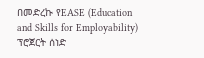በመድረኩ የEASE (Education and Skills for Employability) ፕሮጀርት ሰነድ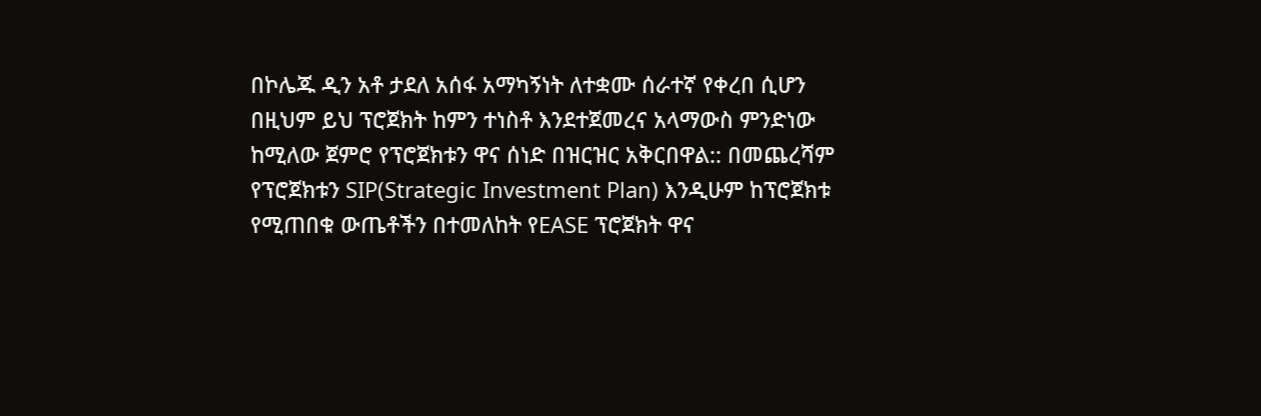በኮሌጁ ዲን አቶ ታደለ አሰፋ አማካኝነት ለተቋሙ ሰራተኛ የቀረበ ሲሆን በዚህም ይህ ፕሮጀክት ከምን ተነስቶ እንደተጀመረና አላማውስ ምንድነው ከሚለው ጀምሮ የፕሮጀክቱን ዋና ሰነድ በዝርዝር አቅርበዋል:: በመጨረሻም የፕሮጀክቱን SIP(Strategic Investment Plan) እንዲሁም ከፕሮጀክቱ የሚጠበቁ ውጤቶችን በተመለከት የEASE ፕሮጀክት ዋና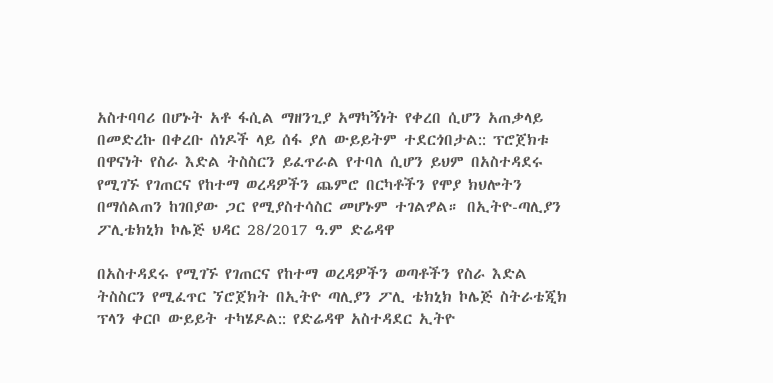አስተባባሪ በሆኑት አቶ ፋሲል ማዘንጊያ አማካኝነት የቀረበ ሲሆን አጠቃላይ በመድረኩ በቀረቡ ሰነዶች ላይ ሰፋ ያለ ውይይትም ተደርጎበታል:: ፕሮጀክቱ በዋናነት የስራ እድል ትስስርን ይፈጥራል የተባለ ሲሆን ይህም በአስተዳደሩ የሚገኙ የገጠርና የከተማ ወረዳዎችን ጨምሮ በርካቶችን የሞያ ክህሎትን በማሰልጠን ከገበያው ጋር የሚያስተሳስር መሆኑም ተገልፇል። በኢትዮ-ጣሊያን ፖሊቴክኒክ ኮሌጅ ህዳር 28/2017 ዓ.ም ድሬዳዋ

በአስተዳደሩ የሚገኙ የገጠርና የከተማ ወረዳዎችን ወጣቶችን የስራ እድል ትስስርን የሚፈጥር ኘሮጀክት በኢትዮ ጣሊያን ፖሊ ቴክኒክ ኮሌጅ ስትራቴጂክ ፕላን ቀርቦ ውይይት ተካሄዶል:: የድሬዳዋ አስተዳደር ኢትዮ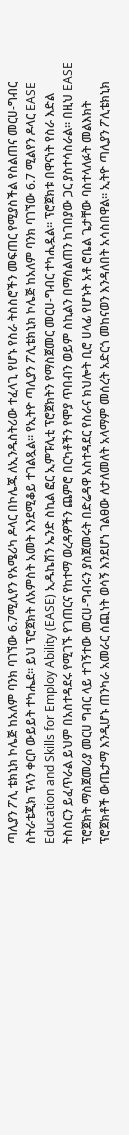ጣሊያን ፖሊ ቴክኒክ ኮሌጅ ከአለም ባንክ ባገኘው 6.7ሚሊየን የአሜሪካ ዶላር በኮሌጁ ለኢንዱስትሪው ተፈላጊ የሆኑ የስራ ትስስሮችን መፍጠር የሚያስችል የስልጠና መርሀ-ግብር ስትራቴጂክ ፕላን ቀርቦ ውይይት ተካሔደ። ይህ ፕሮጀክት ለአምስት አመት እንደሚቆይ ተገልጿል። የኢትዮ ጣሊያን ፖሊቴክኒክ ኮሌጅ ከአለም ባንክ ባገኘው 6.7 ሚልየን ዶላር EASE Education and Skills for Employ Ability (EASE) ኢዱኬሽን ኤንድ ስኪል ፎር ኢምፑሊቲ ፕሮጀክትን የማስጀመር መርሀ-ግብር ተካሒዷል። ፕሮጀክቱ በዋናነት የስራ እድል ትስስርን ይፈጥራል ይህም በአስተዳደሩ የሚገኙ የገጠርና የከተማ ወረዳዎችን ጨምሮ በርካቶችን የሞያ ጥበብን ወይም ስኪልን በማሰልጠን ከገበያው ጋር ያስተሳስራል። በዚህ EASE ፕሮጀክት ማስጀመሪያ መርሀ ግብር ላይ ተገኝተው መርሀ-ግብሩን ያስጀመሩት በድሬዳዋ አስተዳደር የስራና ክህሎት ቢሮ ሀላፊ የሆኑት አቶ ሮቤል ጌታቸው ባስተላለፉት መልእክት ፕሮጀክቶች ውጤታማ እንዲሆኑ ጠንካራ አመራር ሰጪነት ወሳኝ እንደሆነ ገልፀው ለታለመለት አላማም መሰረት አድርጎ መከናወን እንዳለበት አሳስበዋል። ኢትዮ ጣሊያን ፖሊቴክኒክ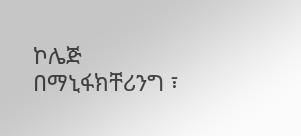ኮሌጅ በማኒፋክቸሪንግ ፣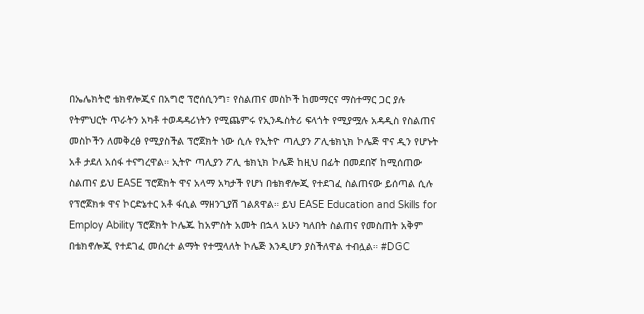በኤሌክትሮ ቴክኖሎጂና በአግሮ ፕሮሰሲንግ፣ የስልጠና መስኮች ከመማርና ማስተማር ጋር ያሉ የትምህርት ጥራትን አካቶ ተወዳዳሪነትን የሚጨምሩ የኢንዱስትሪ ፍላጎት የሚያሟሉ አዳዲስ የስልጠና መስኮችን ለመቅረፅ የሚያስችል ፕሮጀክት ነው ሲሉ የኢትዮ ጣሊያን ፖሊቴክኒክ ኮሌጅ ዋና ዲን የሆኑት አቶ ታደለ አሰፋ ተናግረዋል። ኢትዮ ጣሊያን ፖሊ ቴክኒክ ኮሌጅ ከዚህ በፊት በመደበኛ ከሚሰጠው ስልጠና ይህ EASE ፕሮጀክት ዋና አላማ አካታች የሆነ በቴክኖሎጂ የተደገፈ ስልጠናው ይሰጣል ሲሉ የፕሮጀክቱ ዋና ኮርድኔተር አቶ ፋሲል ማዘንጊያሽ ገልጸዋል። ይህ EASE Education and Skills for Employ Ability ፕሮጀክት ኮሌጁ ከአምስት አመት በኋላ አሁን ካለበት ስልጠና የመስጠት አቅም በቴክኖሎጂ የተደገፈ መሰረተ ልማት የተሟላለት ኮሌጅ እንዲሆን ያስችለዋል ተብሏል። #DGC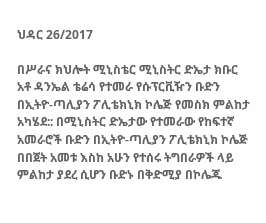ህዳር 26/2017

በሥራና ክህሎት ሚኒስቴር ሚኒስትር ድኤታ ክቡር አቶ ዳንኤል ቴሬሳ የተመራ የሱፕርቪዥን ቡድን በኢትዮ-ጣሊያን ፖሊቴክኒክ ኮሌጅ የመስክ ምልከታ አካሄደ:: በሚኒስትር ድኤታው የተመራው የከፍተኛ አመራሮች ቡድን በኢትዮ-ጣሊያን ፖሊቴክኒክ ኮሌጅ በበጀት አመቱ እስከ አሁን የተሰሩ ትግበራዎች ላይ ምልከታ ያደረ ሲሆን ቡድኑ በቅድሚያ በኮሌጁ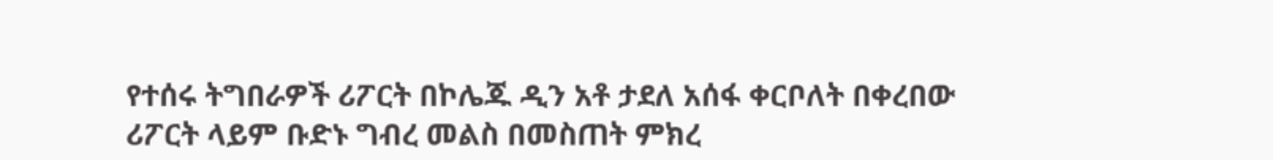የተሰሩ ትግበራዎች ሪፖርት በኮሌጁ ዲን አቶ ታደለ አሰፋ ቀርቦለት በቀረበው ሪፖርት ላይም ቡድኑ ግብረ መልስ በመስጠት ምክረ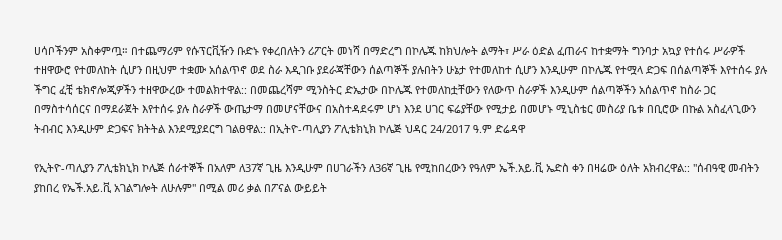ሀሳቦችንም አስቀምጧ። በተጨማሪም የሱፕርቪዥን ቡድኑ የቀረበለትን ሪፖርት መነሻ በማድረግ በኮሌጁ ከክህሎት ልማት፣ ሥራ ዕድል ፈጠራና ከተቋማት ግንባታ አኳያ የተሰሩ ሥራዎች ተዘዋውሮ የተመለከት ሲሆን በዚህም ተቋሙ አሰልጥኖ ወደ ስራ እዲገቡ ያደራጃቸውን ሰልጣኞች ያሉበትን ሁኔታ የተመለከተ ሲሆን እንዲሁም በኮሌጁ የተሟላ ድጋፍ በሰልጣኞች እየተሰሩ ያሉ ችግር ፈቺ ቴክኖሎጂዎችን ተዘዋውረው ተመልክተዋል:: በመጨረሻም ሚንስትር ድኤታው በኮሌጁ የተመለከቷቸውን የለውጥ ስራዎች እንዲሁም ሰልጣኞችን አሰልጥኖ ከስራ ጋር በማስተሳሰርና በማደራጀት እየተሰሩ ያሉ ስራዎች ውጤታማ በመሆናቸውና በአስተዳደሩም ሆነ እንደ ሀገር ፍሬያቸው የሚታይ በመሆኑ ሚኒስቴር መስሪያ ቤቱ በቢሮው በኩል አስፈላጊውን ትብብር እንዲሁም ድጋፍና ክትትል እንደሚያደርግ ገልፀዋል:: በኢትዮ-ጣሊያን ፖሊቴክኒክ ኮሌጅ ህዳር 24/2017 ዓ.ም ድሬዳዋ

የኢትዮ-ጣሊያን ፖሊቴክኒክ ኮሌጅ ሰራተኞች በአለም ለ37ኛ ጊዜ እንዲሁም በሀገራችን ለ36ኛ ጊዜ የሚከበረውን የዓለም ኤች.አይ.ቪ ኤድስ ቀን በዛሬው ዕለት አክብረዋል:: "ሰብዓዊ መብትን ያከበረ የኤች.አይ.ቪ አገልግሎት ለሁሉም" በሚል መሪ ቃል በፖናል ውይይት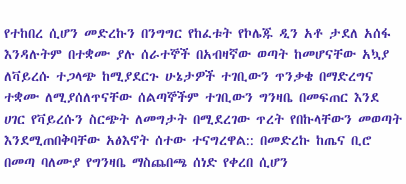የተከበረ ሲሆን መድረኩን በንግግር የከፈቱት የኮሌጁ ዲን አቶ ታደለ አሰፋ እንዳሉትም በተቋሙ ያሉ ሰራተኞች በአብዛኛው ወጣት ከመሆናቸው አኳያ ለቫይረሱ ተጋላጭ ከሚያደርጉ ሁኔታዎች ተገቢውን ጥንቃቄ በማድረግና ተቋሙ ለሚያሰለጥናቸው ሰልጣኞችም ተገቢውን ግንዛቤ በመፍጠር እንደ ሀገር የቫይረሱን ስርጭት ለመግታት በሚደረገው ጥረት የበኩላቸውን መወጣት እንደሚጠበቅባቸው አፅእኖት ሰተው ተናግረዋል:: በመድረኩ ከጤና ቢሮ በመጣ ባለሙያ የግንዛቤ ማስጨበጫ ሰነድ የቀረበ ሲሆን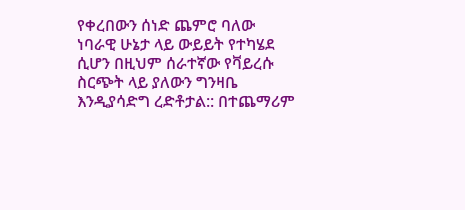የቀረበውን ሰነድ ጨምሮ ባለው ነባራዊ ሁኔታ ላይ ውይይት የተካሄደ ሲሆን በዚህም ሰራተኛው የቫይረሱ ስርጭት ላይ ያለውን ግንዛቤ እንዲያሳድግ ረድቶታል:: በተጨማሪም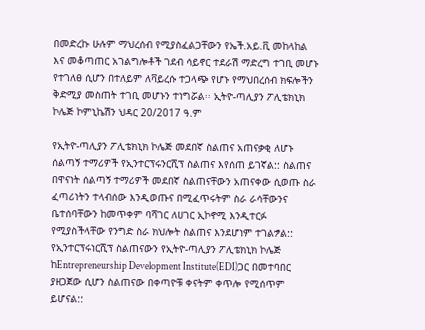በመድረኩ ሁሉም ማህረሰብ የሚያስፈልጋቸውን የኤች.አይ.ቪ መከላከል እና መቆጣጠር አገልግሎቶች ገደብ ሳይኖር ተደራሽ ማድረግ ተገቢ መሆኑ የተገለፀ ሲሆን በተለይም ለቫይረሱ ተጋላጭ የሆኑ የማህበረሰብ ክፍሎችን ቅድሚያ መስጠት ተገቢ መሆኑን ተነግሯል፡፡ ኢትዮ-ጣሊያን ፖሊቴክኒክ ኮሌጅ ኮምኒኬሽን ህዳር 20/2017 ዓ.ም

የኢትዮ-ጣሊያን ፖሊቴክኒክ ኮሌጅ መደበኛ ስልጠና አጠናቃቂ ለሆኑ ሰልጣኝ ተማሪዎች የኢንተርፕሩንርሺፕ ስልጠና እየሰጠ ይገኛል:: ስልጠና በዋናነት ሰልጣኝ ተማሪዎች መደበኛ ስልጠናቸውን አጠናቀው ሲወጡ ስራ ፈጣሪነትን ተላብሰው እንዲወጡና በሚፈጥሩትም ስራ ራሳቸውንና ቤተሰባቸውን ከመጥቀም ባሻገር ለሀገር ኢኮኖሚ እንዲተርፉ የሚያስችላቸው የንግድ ስራ ክህሎት ስልጠና እንደሆነም ተገልፇል:: የኢንተርፕሩነርሺፕ ስልጠናውን የኢትዮ-ጣሊያን ፖሊቴክኒክ ኮሌጅ ከEntrepreneurship Development Institute(EDI)ጋር በመተባበር ያዘጋጀው ሲሆን ስልጠናው በቀጣዮቹ ቀናትም ቀጥሎ የሚሰጥም ይሆናል::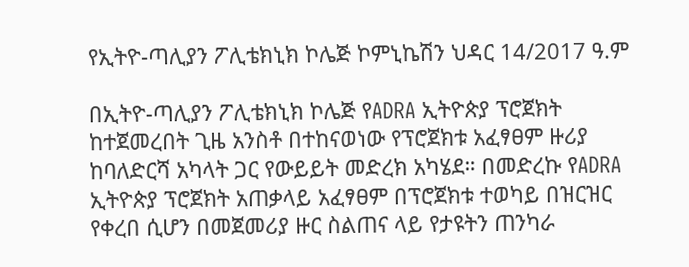የኢትዮ-ጣሊያን ፖሊቴክኒክ ኮሌጅ ኮምኒኬሽን ህዳር 14/2017 ዓ.ም

በኢትዮ-ጣሊያን ፖሊቴክኒክ ኮሌጅ የADRA ኢትዮጵያ ፕሮጀክት ከተጀመረበት ጊዜ አንስቶ በተከናወነው የፕሮጀክቱ አፈፃፀም ዙሪያ ከባለድርሻ አካላት ጋር የውይይት መድረክ አካሄደ። በመድረኩ የADRA ኢትዮጵያ ፕሮጀክት አጠቃላይ አፈፃፀም በፕሮጀክቱ ተወካይ በዝርዝር የቀረበ ሲሆን በመጀመሪያ ዙር ስልጠና ላይ የታዩትን ጠንካራ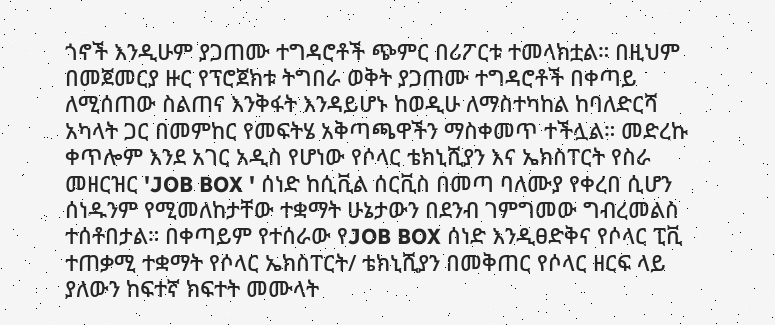ጎኖች እንዲሁም ያጋጠሙ ተግዳሮቶች ጭምር በሪፖርቱ ተመላክቷል። በዚህም በመጀመርያ ዙር የፕሮጀክቱ ትግበራ ወቅት ያጋጠሙ ተግዳሮቶች በቀጣይ ለሚሰጠው ስልጠና እንቅፋት እንዳይሆኑ ከወዲሁ ለማስተካከል ከባለድርሻ አካላት ጋር በመምከር የመፍትሄ አቅጣጫዋችን ማስቀመጥ ተችሏል። መድረኩ ቀጥሎም እንደ አገር አዲስ የሆነው የሶላር ቴክኒሺያን እና ኤክስፐርት የስራ መዘርዝር 'JOB BOX ' ሰነድ ከሲቪል ሰርቪስ በመጣ ባለሙያ የቀረበ ሲሆን ሰነዱንም የሚመለከታቸው ተቋማት ሁኔታውን በደንብ ገምግመው ግብረመልስ ተሰቶበታል። በቀጣይም የተሰራው የJOB BOX ሰነድ እንዲፀድቅና የሶላር ፒቪ ተጠቃሚ ተቋማት የሶላር ኤክስፐርት/ ቴክኒሺያን በመቅጠር የሶላር ዘርፍ ላይ ያለውን ከፍተኛ ክፍተት መሙላት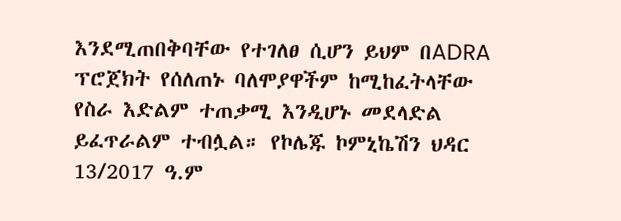እንደሚጠበቅባቸው የተገለፀ ሲሆን ይህም በADRA ፕሮጀክት የሰለጠኑ ባለሞያዋችም ከሚከፈትላቸው የስራ እድልም ተጠቃሚ እንዲሆኑ መደላድል ይፈጥራልም ተብሏል። የኮሌጁ ኮምኒኬሽን ህዳር 13/2017 ዓ.ም